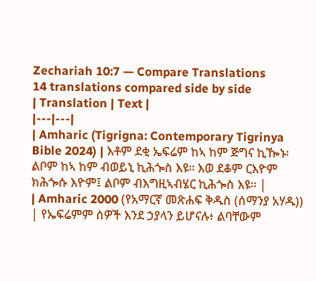Zechariah 10:7 — Compare Translations
14 translations compared side by side
| Translation | Text |
|---|---|
| Amharic (Tigrigna: Contemporary Tigrinya Bible 2024) | እቶም ደቂ ኤፍሬም ከኣ ከም ጅግና ኪዀኑ፡ ልቦም ከኣ ከም ብወይኒ ኪሕጐስ እዩ። እወ ደቆም ርእዮም ክሕጐሱ እዮም፤ ልቦም ብእግዚኣብሄር ኪሕጐስ እዩ። |
| Amharic 2000 (የአማርኛ መጽሐፍ ቅዱስ (ሰማንያ አሃዱ)) | የኤፍሬምም ሰዎች እንደ ኃያላን ይሆናሉ፥ ልባቸውም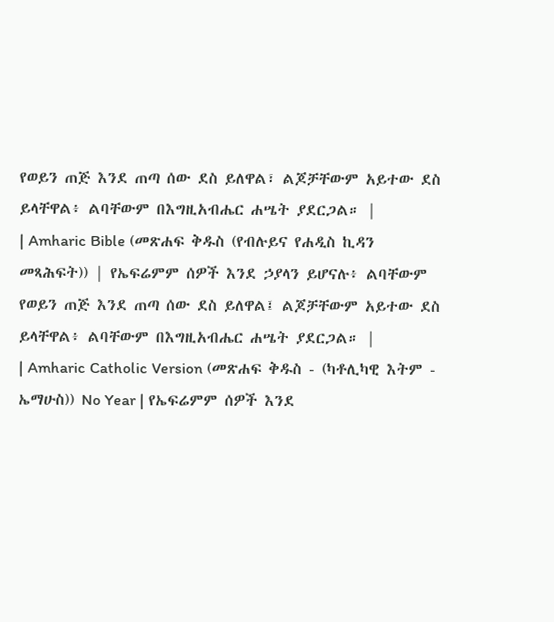የወይን ጠጅ እንደ ጠጣ ሰው ደስ ይለዋል፣ ልጆቻቸውም አይተው ደስ ይላቸዋል፥ ልባቸውም በእግዚአብሔር ሐሤት ያደርጋል። |
| Amharic Bible (መጽሐፍ ቅዱስ (የብሉይና የሐዲስ ኪዳን መጻሕፍት)) | የኤፍሬምም ሰዎች እንደ ኃያላን ይሆናሉ፥ ልባቸውም የወይን ጠጅ እንደ ጠጣ ሰው ደስ ይለዋል፤ ልጆቻቸውም አይተው ደስ ይላቸዋል፥ ልባቸውም በእግዚአብሔር ሐሤት ያደርጋል። |
| Amharic Catholic Version (መጽሐፍ ቅዱስ - (ካቶሊካዊ እትም - ኤማሁስ)) No Year | የኤፍሬምም ሰዎች እንደ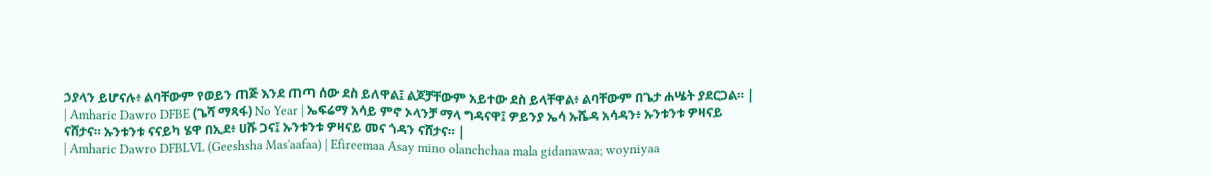ኃያላን ይሆናሉ፥ ልባቸውም የወይን ጠጅ እንደ ጠጣ ሰው ደስ ይለዋል፤ ልጆቻቸውም አይተው ደስ ይላቸዋል፥ ልባቸውም በጌታ ሐሤት ያደርጋል። |
| Amharic Dawro DFBE (ጌሻ ማጻፋ) No Year | ኤፍሬማ አሳይ ምኖ ኦላንቻ ማላ ግዳናዋ፤ ዎይንያ ኤሳ ኡሼዳ አሳዳን፥ ኡንቱንቱ ዎዛናይ ናሸታና። ኡንቱንቱ ናናይካ ሄዋ በኢደ፥ ሀሹ ጋና፤ ኡንቱንቱ ዎዛናይ መና ጎዳን ናሸታና። |
| Amharic Dawro DFBLVL (Geeshsha Mas'aafaa) | Efireemaa Asay mino olanchchaa mala gidanawaa; woyniyaa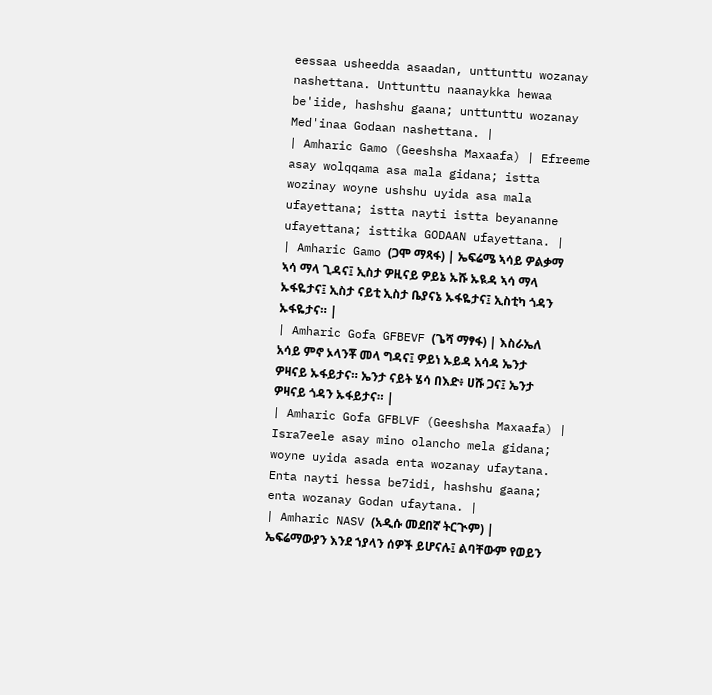eessaa usheedda asaadan, unttunttu wozanay nashettana. Unttunttu naanaykka hewaa be'iide, hashshu gaana; unttunttu wozanay Med'inaa Godaan nashettana. |
| Amharic Gamo (Geeshsha Maxaafa) | Efreeme asay wolqqama asa mala gidana; istta wozinay woyne ushshu uyida asa mala ufayettana; istta nayti istta beyananne ufayettana; isttika GODAAN ufayettana. |
| Amharic Gamo (ጋሞ ማጻፋ) | ኤፍሬሜ ኣሳይ ዎልቃማ ኣሳ ማላ ጊዳና፤ ኢስታ ዎዚናይ ዎይኔ ኡሹ ኡዪዳ ኣሳ ማላ ኡፋዬታና፤ ኢስታ ናይቲ ኢስታ ቤያናኔ ኡፋዬታና፤ ኢስቲካ ጎዳን ኡፋዬታና። |
| Amharic Gofa GFBEVF (ጌሻ ማፃፋ) | እስራኤለ አሳይ ምኖ ኦላንቾ መላ ግዳና፤ ዎይነ ኡይዳ አሳዳ ኤንታ ዎዛናይ ኡፋይታና። ኤንታ ናይት ሄሳ በእድ፥ ሀሹ ጋና፤ ኤንታ ዎዛናይ ጎዳን ኡፋይታና። |
| Amharic Gofa GFBLVF (Geeshsha Maxaafa) | Isra7eele asay mino olancho mela gidana; woyne uyida asada enta wozanay ufaytana. Enta nayti hessa be7idi, hashshu gaana; enta wozanay Godan ufaytana. |
| Amharic NASV (አዲሱ መደበኛ ትርጒም) | ኤፍሬማውያን እንደ ኀያላን ሰዎች ይሆናሉ፤ ልባቸውም የወይን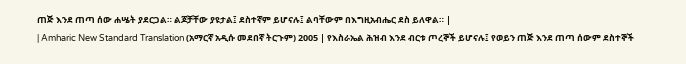ጠጅ እንደ ጠጣ ሰው ሐሤት ያደርጋል። ልጆቻቸው ያዩታል፤ ደስተኛም ይሆናሉ፤ ልባቸውም በእግዚአብሔር ደስ ይለዋል። |
| Amharic New Standard Translation (አማርኛ አዲሱ መደበኛ ትርጉም) 2005 | የእስራኤል ሕዝብ እንደ ብርቱ ጦረኞች ይሆናሉ፤ የወይን ጠጅ እንደ ጠጣ ሰውም ደስተኞች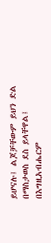ይሆናሉ፤ ልጆቻቸውም ይህን ድል በማስታወስ ደስ ይላቸዋል፤ በእግዚአብሔርም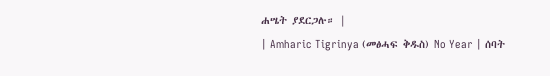ሐሤት ያደርጋሉ። |
| Amharic Tigrinya (መፅሓፍ ቅዱስ) No Year | ሰባት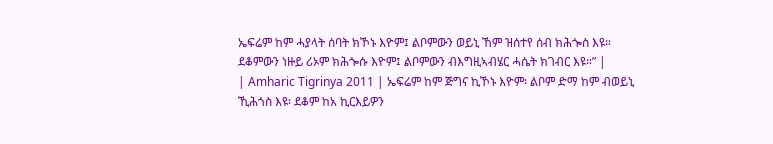ኤፍሬም ከም ሓያላት ሰባት ክኾኑ እዮም፤ ልቦምውን ወይኒ ኸም ዝሰተየ ሰብ ክሕጐስ እዩ። ደቆምውን ነዙይ ሪኦም ክሕጐሱ እዮም፤ ልቦምውን ብእግዚኣብሄር ሓሴት ክገብር እዩ።” |
| Amharic Tigrinya 2011 | ኤፍሬም ከም ጅግና ኪኾኑ እዮም፡ ልቦም ድማ ከም ብወይኒ ኺሕጎስ እዩ፡ ደቆም ከአ ኪርእይዎን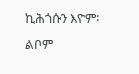ኪሕጎሱን እዮም፡ ልቦም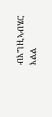ብእግዚኣብሄር እልል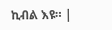ኪብል እዩ። |